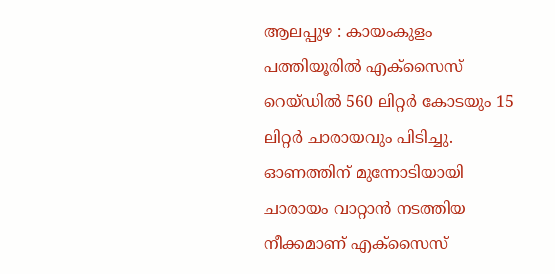ആലപ്പുഴ : കായംകുളം പത്തിയൂരിൽ എക്സൈസ് റെയ്ഡിൽ 560 ലിറ്റർ കോടയും 15 ലിറ്റർ ചാരായവും പിടിച്ചു. ഓണത്തിന് മുന്നോടിയായി ചാരായം വാറ്റാൻ നടത്തിയ നീക്കമാണ് എക്സൈസ്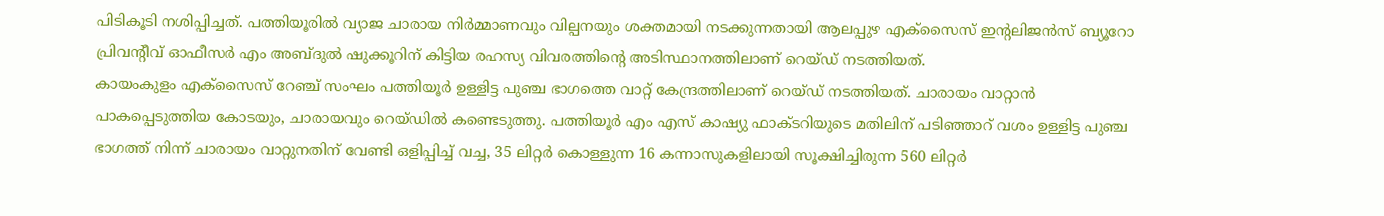പിടികൂടി നശിപ്പിച്ചത്. പത്തിയൂരിൽ വ്യാജ ചാരായ നിർമ്മാണവും വില്പനയും ശക്തമായി നടക്കുന്നതായി ആലപ്പുഴ എക്സൈസ് ഇന്റലിജൻസ് ബ്യൂറോ പ്രിവൻ്റീവ് ഓഫീസർ എം അബ്ദുൽ ഷുക്കൂറിന് കിട്ടിയ രഹസ്യ വിവരത്തിൻ്റെ അടിസ്ഥാനത്തിലാണ് റെയ്ഡ് നടത്തിയത്.
കായംകുളം എക്സൈസ് റേഞ്ച് സംഘം പത്തിയൂർ ഉള്ളിട്ട പുഞ്ച ഭാഗത്തെ വാറ്റ് കേന്ദ്രത്തിലാണ് റെയ്ഡ് നടത്തിയത്. ചാരായം വാറ്റാൻ പാകപ്പെടുത്തിയ കോടയും, ചാരായവും റെയ്ഡിൽ കണ്ടെടുത്തു. പത്തിയൂർ എം എസ് കാഷ്യു ഫാക്ടറിയുടെ മതിലിന് പടിഞ്ഞാറ് വശം ഉള്ളിട്ട പുഞ്ച ഭാഗത്ത് നിന്ന് ചാരായം വാറ്റുനതിന് വേണ്ടി ഒളിപ്പിച്ച് വച്ച, 35 ലിറ്റർ കൊള്ളുന്ന 16 കന്നാസുകളിലായി സൂക്ഷിച്ചിരുന്ന 560 ലിറ്റർ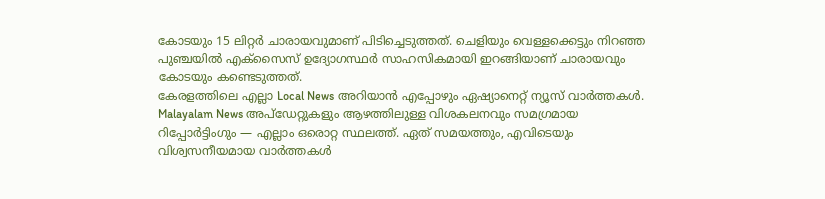കോടയും 15 ലിറ്റർ ചാരായവുമാണ് പിടിച്ചെടുത്തത്. ചെളിയും വെള്ളക്കെട്ടും നിറഞ്ഞ പുഞ്ചയിൽ എക്സൈസ് ഉദ്യോഗസ്ഥർ സാഹസികമായി ഇറങ്ങിയാണ് ചാരായവും കോടയും കണ്ടെടുത്തത്.
കേരളത്തിലെ എല്ലാ Local News അറിയാൻ എപ്പോഴും ഏഷ്യാനെറ്റ് ന്യൂസ് വാർത്തകൾ. Malayalam News അപ്ഡേറ്റുകളും ആഴത്തിലുള്ള വിശകലനവും സമഗ്രമായ റിപ്പോർട്ടിംഗും — എല്ലാം ഒരൊറ്റ സ്ഥലത്ത്. ഏത് സമയത്തും, എവിടെയും വിശ്വസനീയമായ വാർത്തകൾ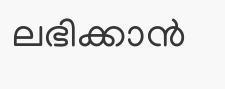ലഭിക്കാൻ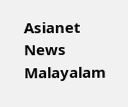Asianet News Malayalam